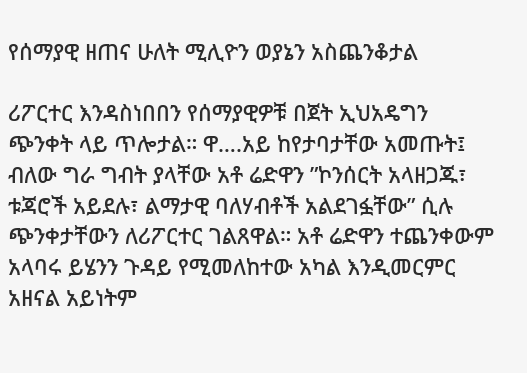የሰማያዊ ዘጠና ሁለት ሚሊዮን ወያኔን አስጨንቆታል

ሪፖርተር እንዳስነበበን የሰማያዊዎቹ በጀት ኢህአዴግን ጭንቀት ላይ ጥሎታል። ዋ….አይ ከየታባታቸው አመጡት፤ ብለው ግራ ግብት ያላቸው አቶ ሬድዋን ”ኮንሰርት አላዘጋጁ፣ ቱጃሮች አይደሉ፣ ልማታዊ ባለሃብቶች አልደገፏቸው” ሲሉ ጭንቀታቸውን ለሪፖርተር ገልጸዋል። አቶ ሬድዋን ተጨንቀውም አላባሩ ይሄንን ጉዳይ የሚመለከተው አካል እንዲመርምር አዘናል አይነትም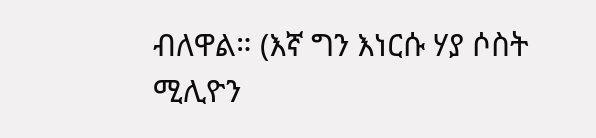ብለዋል። (እኛ ግን እነርሱ ሃያ ሶስት ሚሊዮን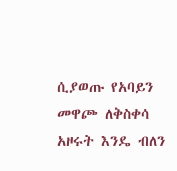ሲያወጡ የአባይን መዋጮ ለቅስቀሳ አዞሩት እንዴ ብለን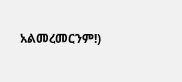አልመረመርንም!)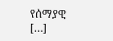የሰማያዊ […]